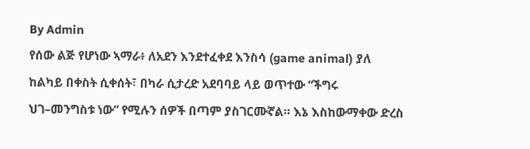By Admin
የሰው ልጅ የሆነው ኣማራ፥ ለአደን እንደተፈቀደ እንስሳ (game animal) ያለ ከልካይ በቀስት ሲቀሰት፣ በካራ ሲታረድ አደባባይ ላይ ወጥተው “ችግሩ ህገ–መንግስቱ ነው” የሚሉን ሰዎች በጣም ያስገርሙኛል። እኔ እስከውማቀው ድረስ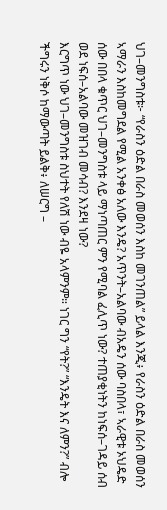ህገ–መንግስቱ፦ “የራስን ዕድል በራስ መወሰን እስከ መገንጠል” ይላል እንጂ፥ የራስን ዕድል በራስ መወሰን ኣማራን እስከመግደል የሚል አንቀፅ አለው እንዴ? አጥንት–አልባው ብአዴን ሰው ባስበላ፣ ኣራዊቱ ኦህዴድ ሰው በበላ ቁጥር ህገ–መንግስቱ ላይ ማነጣጠር ምን የሚባል ፈሊጥ ነው? ተጠያቂነትን ከነፍሰ–ገዳይ ሰብ ወደ ነፍሰ–አልባው መዝገብ መሳብ? እንደዛ ነው?
እርግጥ ነው ህገ–መንግስቱ ስህተት የለሽ ነው ብዬ አላምንም። ነገር ግን “የት?” “እንዴት እና ለምን?” ብሎ ችግሩን ነቅሶ ከማውጣት ይልቅ፥ ለሠርግ –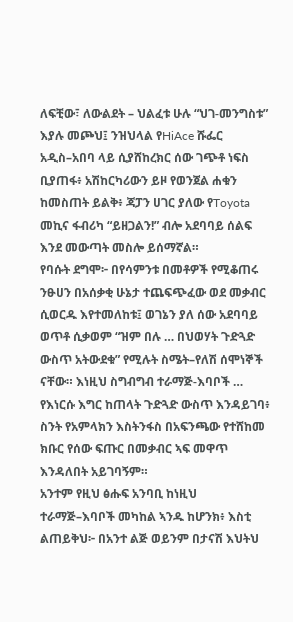ለፍቺው፣ ለውልደት – ህልፈቱ ሁሉ “ህገ-መንግስቱ” እያሉ መጮህ፤ ንዝህላል የHiAce ሹፌር አዲስ–አበባ ላይ ሲያሸከረክር ሰው ገጭቶ ነፍስ ቢያጠፋ፥ አሽከርካሪውን ይዞ የወንጀል ሐቁን ከመስጠት ይልቅ፥ ጃፓን ሀገር ያለው የToyota መኪና ፋብሪካ “ይዘጋልን!” ብሎ አደባባይ ሰልፍ እንደ መውጣት መስሎ ይሰማኛል።
የባሱት ደግሞ፦ በየሳምንቱ በመቶዎች የሚቆጠሩ ንፁሀን በአሰቃቂ ሁኔታ ተጨፍጭፈው ወደ መቃብር ሲወርዱ እየተመለከቱ፤ ወገኔን ያለ ሰው አደባባይ ወጥቶ ሲቃወም “ዝም በሉ … በህወሃት ጉድጓድ ውስጥ አትውደቁ” የሚሉት ስሜት–የለሽ ሰሞነኞች ናቸው። እነዚህ ስግብግብ ተራማጅ-እባቦች … የእነርሱ እግር ከጠላት ጉድጓድ ውስጥ እንዳይገባ፥ ስንት የአምላክን እስትንፋስ በአፍንጫው የተሸከመ ክቡር የሰው ፍጡር በመቃብር ኣፍ መዋጥ እንዳለበት አይገባኝም።
አንተም የዚህ ፅሑፍ አንባቢ ከነዚህ ተራማጅ–እባቦች መካከል ኣንዱ ከሆንክ፥ እስቲ ልጠይቅህ፦ በአንተ ልጅ ወይንም በታናሽ እህትህ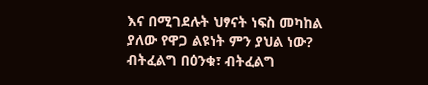እና በሚገደሉት ህፃናት ነፍስ መካከል ያለው የዋጋ ልዩነት ምን ያህል ነው? ብትፈልግ በዕንቁ፣ ብትፈልግ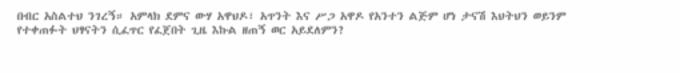በብር አስልተህ ንገረኝ። አምላክ ደምና ውሃ አዋህዶ፣ አጥንት እና ሥጋ አዋዶ የአንተን ልጅም ሆነ ታናሽ እህትህን ወይንም የተቀጠፉት ህፃናትን ሲፈጥር የፈጀበት ጊዜ እኩል ዘጠኝ ወር አይደለምን?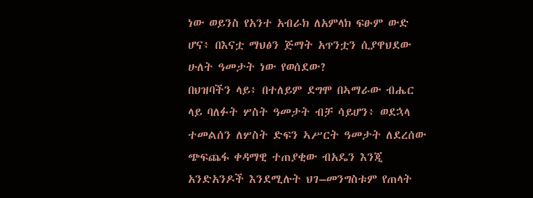ነው ወይንስ የአንተ አብራክ ለአምላክ ፍፁም ውድ ሆና፥ በእናቷ ማህፅን ጅማት አጥንቷን ሲያዋህደው ሁለት ዓመታት ነው የወሰደው?
በህዝባችን ላይ፥ በተለይም ደግሞ በኣማራው ብሔር ላይ ባለፉት ሦስት ዓመታት ብቻ ሳይሆን፥ ወደኋላ ተመልሰን ለሦስት ድፍን ኣሥርት ዓመታት ለደረሰው ጭፍጨፋ ቀዳማዊ ተጠያቂው ብአዴን እንጂ አንድአንዶች እንደሚሉት ህገ–መንግስቱም የጠላት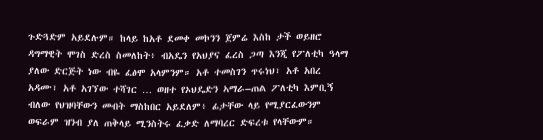ጉድጓድም አይደሉም። ከላይ ከአቶ ደመቀ መኮንን ጀምሬ እስከ ታች ወይዘሮ ዳግማዊት ሞገስ ድረስ ስመለከት፥ ብአዴን የአህያና ፈረስ ጋጣ እንጂ የፖለቲካ ዓላማ ያለው ድርጅት ነው ብዬ ፈፅሞ አላምንም። አቶ ተመስገን ጥሩነህ፣ አቶ አበረ አዳሙ፣ አቶ አገኘው ተሻገር … ወዘተ የኦህዴድን ኣማራ–ጠል ፖለቲካ እምቢኝ ብለው የህዝባቸውን መብት ማስከበር አይደለም፥ ፊታቸው ላይ የሚያርፈውንም ወፍራም ዝንብ ያለ ጠቅላይ ሚንስትሩ ፈቃድ ለማባረር ድፍረቱ የላቸውም።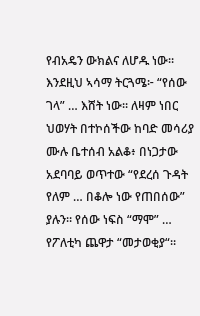የብአዴን ውክልና ለሆዱ ነው። እንደዚህ ኣሳማ ትርጓሜ፦ “የሰው ገላ” … እሸት ነው። ለዛም ነበር ህወሃት በተኮሰችው ከባድ መሳሪያ ሙሉ ቤተሰብ አልቆ፥ በነጋታው አደባባይ ወጥተው “የደረሰ ጉዳት የለም … በቆሎ ነው የጠበሰው” ያሉን። የሰው ነፍስ “ማሞ” … የፖለቲካ ጨዋታ “መታወቂያ“።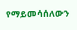የማይመሳሰለውን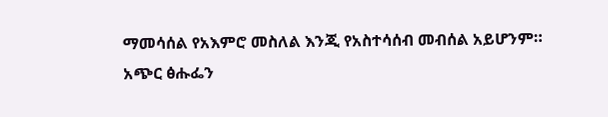ማመሳሰል የአእምሮ መስለል እንጂ የአስተሳሰብ መብሰል አይሆንም።
አጭር ፅሑፌን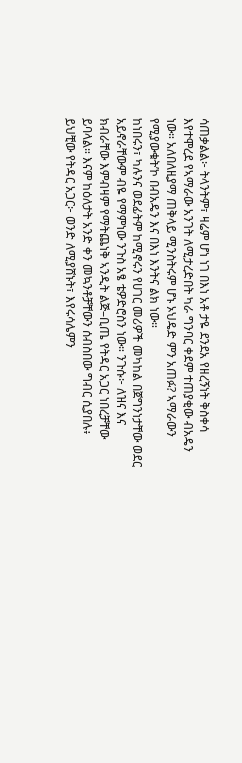ሳጠቃልል፦ ትላንትም፣ ዛሬም ሆነ ነገ በእነ አቶ ታዬ ደንደአ የዘረኝነት ቅስቀሳ እየተሞረደ የኣማራው አንገት ለሚታረድበት ካራ ግንባር ቀደም ተጠያቂው ብአዴን ነው። አለበለዚያማ ጠቅላይ ሚንስትሩም ሆኑ ኦህዴድ ምን አጠፉ? ኣማራውን የሚያውቁት’ኮ በብአዴን እና በእነ እንትና ልክ ነው።
ከነበሩን፣ ካሉንና ወደፊትም ከሚኖሩን የሀገር መሪዎች መካከል በጀግንነታቸው ወደር አይኖራቸውም ብዬ የማምነው ንጉስ አፄ ቴዎድሮስን ነው። ንጉሱ፦ ለዝና እና ክብራቸው እምብዛም የማትጨነቅ ኣንዲት ልጅ–ቢጤ የትዳር አጋር ነበረቻቸው ይባላል። እናም ከዕለታት አንድ ቀን መኳንቶቻቸውን ሰብስበው ግብር ሲያበሉ፥ ይህቺው የትዳር አጋር፦ ወንድ ለሚያሸኑት፣ እየሩሳሌምን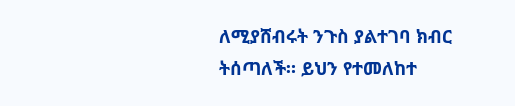ለሚያሸብሩት ንጉስ ያልተገባ ክብር ትሰጣለች። ይህን የተመለከተ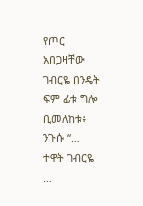የጦር አበጋዛቸው ገብርዬ በንዴት ፍም ፊቱ ግሎ ቢመለከቱ፥ ንጉሱ “… ተዋት ገብርዬ …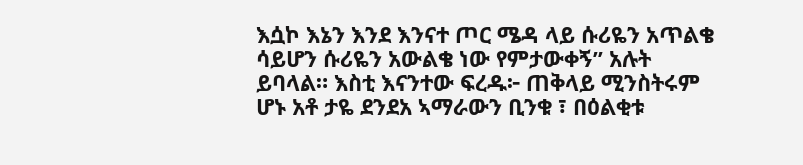እሷኮ እኔን እንደ እንናተ ጦር ሜዳ ላይ ሱሪዬን አጥልቄ ሳይሆን ሱሪዬን አውልቄ ነው የምታውቀኝ” አሉት ይባላል። እስቲ እናንተው ፍረዱ፦ ጠቅላይ ሚንስትሩም ሆኑ አቶ ታዬ ደንደአ ኣማራውን ቢንቁ ፣ በዕልቂቱ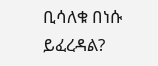ቢሳለቁ በነሱ ይፈረዳል?